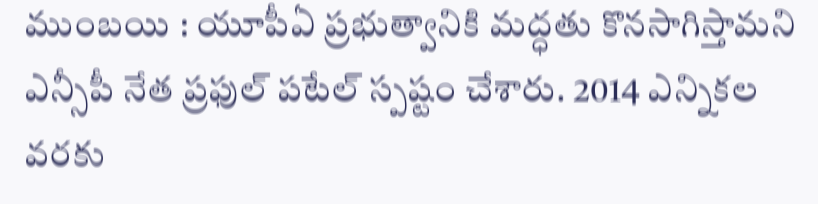ముంబయి : యూపీఏ ప్రభుత్వానికి మద్ధతు కొనసాగిస్తామని ఎన్సీపీ నేత ప్రఫుల్ పటేల్ స్పష్టం చేశారు. 2014 ఎన్నికల వరకు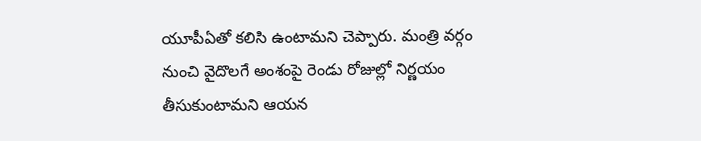యూపీఏతో కలిసి ఉంటామని చెప్పారు. మంత్రి వర్గం నుంచి వైదొలగే అంశంపై రెండు రోజుల్లో నిర్ణయం తీసుకుంటామని ఆయన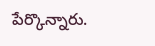పేర్కొన్నారు.